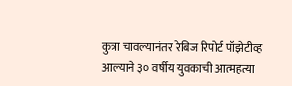कुत्रा चावल्यानंतर रेबिज रिपोर्ट पॉझेटीव्ह आल्याने ३० वर्षीय युवकाची आत्महत्या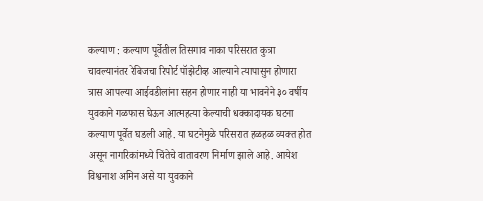कल्याण : कल्याण पूर्वेतील तिसगाव नाका परिसरात कुत्रा चावल्यानंतर रेबिजचा रिपोर्ट पॉझेटीव्ह आल्याने त्यापासुन होणारा त्रास आपल्या आईवडीलांना सहन होणार नाही या भावनेने ३० वर्षीय युवकाने गळफास घेऊन आत्महत्या केल्याची धक्कादायक घटना कल्याण पूर्वेत घडली आहे. या घटनेमुळे परिसरात हळहळ व्यक्त होत असून नागरिकांमध्ये चिंतेचे वातावरण निर्माण झाले आहे. आयेश विश्वनाश अमिन असे या युवकाने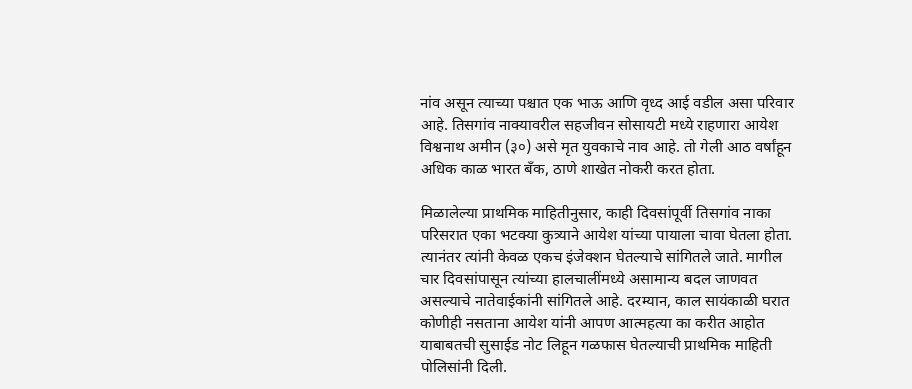नांव असून त्याच्या पश्चात एक भाऊ आणि वृध्द आई वडील असा परिवार आहे. तिसगांव नाक्यावरील सहजीवन सोसायटी मध्ये राहणारा आयेश विश्वनाथ अमीन (३०) असे मृत युवकाचे नाव आहे. तो गेली आठ वर्षांहून अधिक काळ भारत बँक, ठाणे शाखेत नोकरी करत होता.

मिळालेल्या प्राथमिक माहितीनुसार, काही दिवसांपूर्वी तिसगांव नाका परिसरात एका भटक्या कुत्र्याने आयेश यांच्या पायाला चावा घेतला होता. त्यानंतर त्यांनी केवळ एकच इंजेक्शन घेतल्याचे सांगितले जाते. मागील चार दिवसांपासून त्यांच्या हालचालींमध्ये असामान्य बदल जाणवत असल्याचे नातेवाईकांनी सांगितले आहे. दरम्यान, काल सायंकाळी घरात कोणीही नसताना आयेश यांनी आपण आत्महत्या का करीत आहोत याबाबतची सुसाईड नोट लिहून गळफास घेतल्याची प्राथमिक माहिती पोलिसांनी दिली.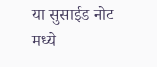या सुसाईड नोट मध्ये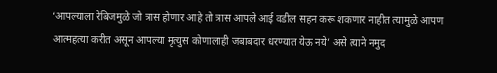‘आपल्याला रेबिजमुळे जो त्रास होणार आहे तो त्रास आपले आई वडील सहन करू शकणार नाहीत त्यामुळे आपण आत्महत्या करीत असून आपल्या मृत्युस कोणालाही जबाबदार धरण्यात येऊ नये’ असे त्याने नमुद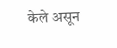केले असून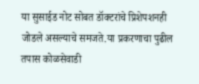या सुसाईड नोट सोबत डॉक्टरांचे प्रिशेपशनही जोडले असल्याचे समजते.या प्रकरणाचा पुढील तपास कोळसेवाडी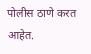पोलीस ठाणे करत आहेत.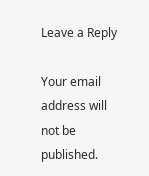Leave a Reply

Your email address will not be published.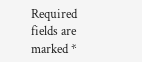Required fields are marked *